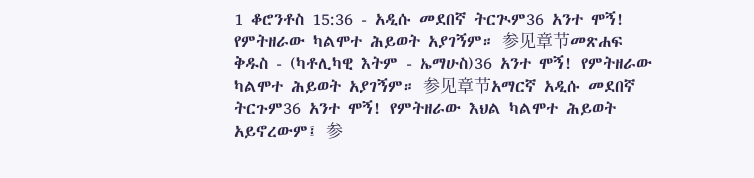1 ቆሮንቶስ 15:36 - አዲሱ መደበኛ ትርጒም36 አንተ ሞኝ! የምትዘራው ካልሞተ ሕይወት አያገኝም። 参见章节መጽሐፍ ቅዱስ - (ካቶሊካዊ እትም - ኤማሁስ)36 አንተ ሞኝ! የምትዘራው ካልሞተ ሕይወት አያገኝም። 参见章节አማርኛ አዲሱ መደበኛ ትርጉም36 አንተ ሞኝ! የምትዘራው እህል ካልሞተ ሕይወት አይኖረውም፤ 参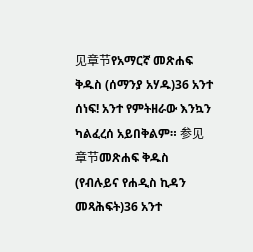见章节የአማርኛ መጽሐፍ ቅዱስ (ሰማንያ አሃዱ)36 አንተ ሰነፍ! አንተ የምትዘራው እንኳን ካልፈረሰ አይበቅልም። 参见章节መጽሐፍ ቅዱስ (የብሉይና የሐዲስ ኪዳን መጻሕፍት)36 አንተ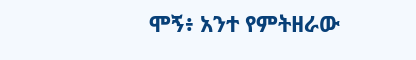ሞኝ፥ አንተ የምትዘራው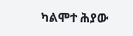ካልሞተ ሕያው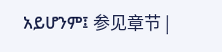አይሆንም፤ 参见章节 |